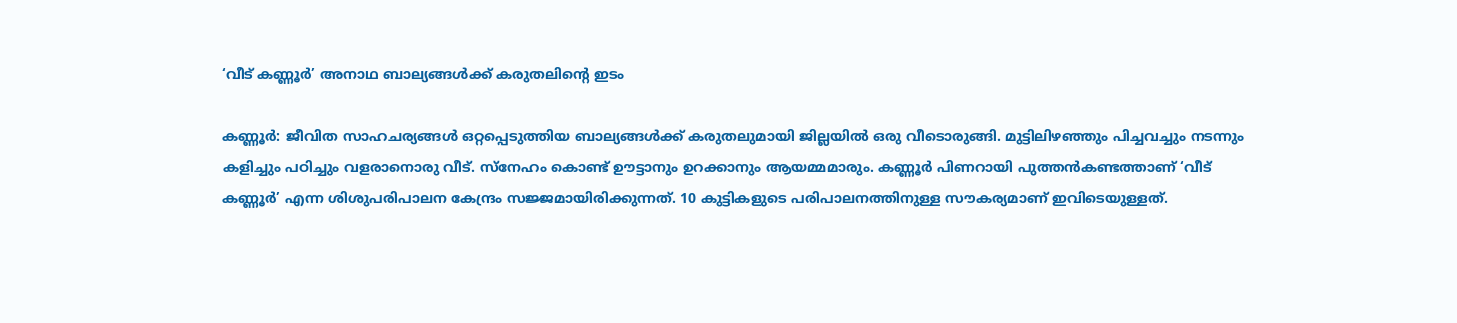‘വീട് കണ്ണൂർ’ അനാഥ ബാല്യങ്ങൾക്ക് കരുതലിന്റെ ഇടം

കണ്ണൂർ: ജീവിത സാഹചര്യങ്ങൾ ഒറ്റപ്പെടുത്തിയ ബാല്യങ്ങൾക്ക് കരുതലുമായി ജില്ലയിൽ ഒരു വീടൊരുങ്ങി. മുട്ടിലിഴഞ്ഞും പിച്ചവച്ചും നടന്നും കളിച്ചും പഠിച്ചും വളരാനൊരു വീട്. സ്നേഹം കൊണ്ട് ഊട്ടാനും ഉറക്കാനും ആയമ്മമാരും. കണ്ണൂർ പിണറായി പുത്തൻകണ്ടത്താണ് ‘വീട് കണ്ണൂർ’ എന്ന ശിശുപരിപാലന കേന്ദ്രം സജ്ജമായിരിക്കുന്നത്. 10 കുട്ടികളുടെ പരിപാലനത്തിനുള്ള സൗകര്യമാണ് ഇവിടെയുള്ളത്.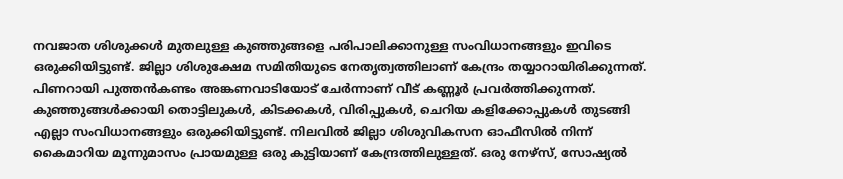നവജാത ശിശുക്കൾ മുതലുള്ള കുഞ്ഞുങ്ങളെ പരിപാലിക്കാനുള്ള സംവിധാനങ്ങളും ഇവിടെ ഒരുക്കിയിട്ടുണ്ട്. ജില്ലാ ശിശുക്ഷേമ സമിതിയുടെ നേതൃത്വത്തിലാണ് കേന്ദ്രം തയ്യാറായിരിക്കുന്നത്.
പിണറായി പുത്തൻകണ്ടം അങ്കണവാടിയോട് ചേർന്നാണ് വീട് കണ്ണൂർ പ്രവർത്തിക്കുന്നത്. കുഞ്ഞുങ്ങൾക്കായി തൊട്ടിലുകൾ, കിടക്കകൾ, വിരിപ്പുകൾ, ചെറിയ കളിക്കോപ്പുകൾ തുടങ്ങി എല്ലാ സംവിധാനങ്ങളും ഒരുക്കിയിട്ടുണ്ട്. നിലവിൽ ജില്ലാ ശിശുവികസന ഓഫീസിൽ നിന്ന് കൈമാറിയ മൂന്നുമാസം പ്രായമുള്ള ഒരു കുട്ടിയാണ് കേന്ദ്രത്തിലുള്ളത്. ഒരു നേഴ്സ്, സോഷ്യൽ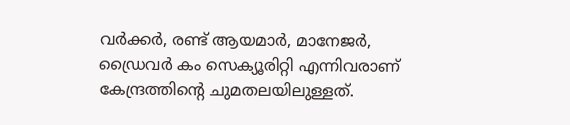വർക്കർ, രണ്ട് ആയമാർ, മാനേജർ, ഡ്രൈവർ കം സെക്യൂരിറ്റി എന്നിവരാണ് കേന്ദ്രത്തിൻ്റെ ചുമതലയിലുള്ളത്.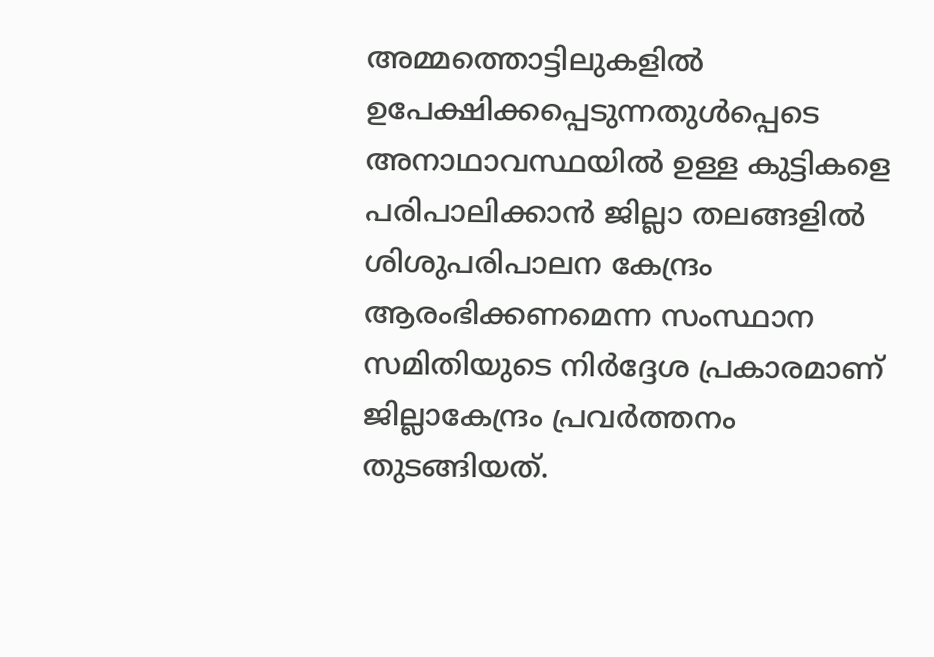അമ്മത്തൊട്ടിലുകളിൽ ഉപേക്ഷിക്കപ്പെടുന്നതുൾപ്പെടെ അനാഥാവസ്ഥയിൽ ഉള്ള കുട്ടികളെ പരിപാലിക്കാൻ ജില്ലാ തലങ്ങളിൽ ശിശുപരിപാലന കേന്ദ്രം ആരംഭിക്കണമെന്ന സംസ്ഥാന സമിതിയുടെ നിർദ്ദേശ പ്രകാരമാണ് ജില്ലാകേന്ദ്രം പ്രവർത്തനം തുടങ്ങിയത്.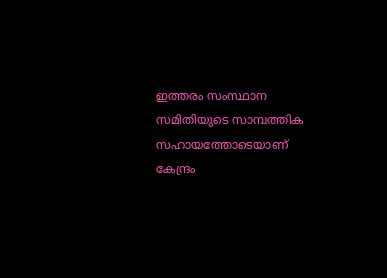ഇത്തരം സംസ്ഥാന സമിതിയുടെ സാമ്പത്തിക സഹായത്തോടെയാണ് കേന്ദ്രം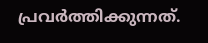പ്രവർത്തിക്കുന്നത്.